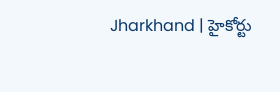Jharkhand | హైకోర్టు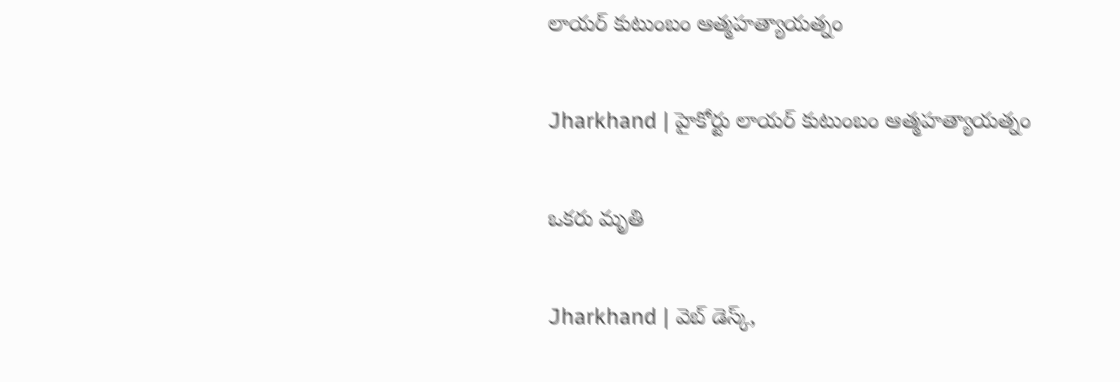లాయర్ కుటుంబం ఆత్మహత్యాయత్నం

Jharkhand | హైకోర్టు లాయర్ కుటుంబం ఆత్మహత్యాయత్నం

ఒకరు మృతి

Jharkhand | వెబ్ డెస్క్,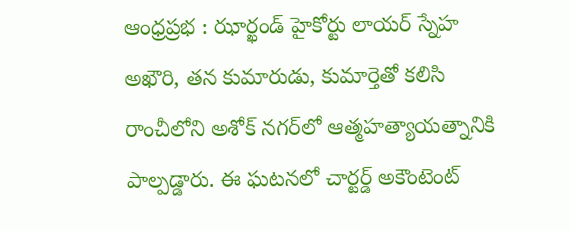ఆంధ్రప్రభ : ఝార్ఖండ్ హైకోర్టు లాయర్ స్నేహ అఖౌరి, తన కుమారుడు, కుమార్తెతో కలిసి రాంచీలోని అశోక్ నగర్‌లో ఆత్మహత్యాయత్నానికి పాల్పడ్డారు. ఈ ఘటనలో చార్టర్డ్ అకౌంటెంట్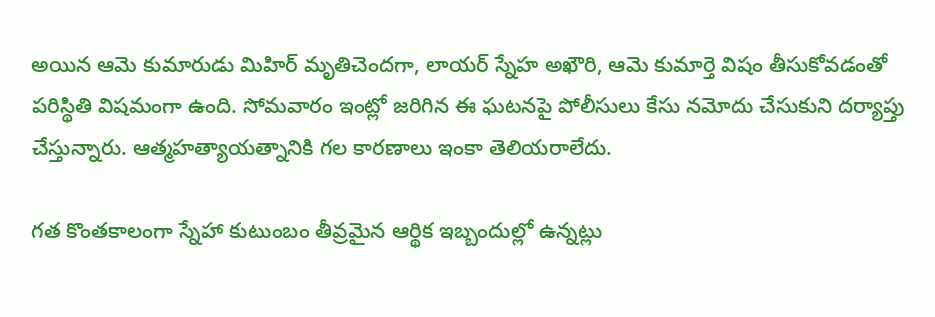అయిన ఆమె కుమారుడు మిహిర్ మృతిచెందగా, లాయర్ స్నేహ అఖౌరి, ఆమె కుమార్తె విషం తీసుకోవడంతో పరిస్థితి విషమంగా ఉంది. సోమవారం ఇంట్లో జరిగిన ఈ ఘటనపై పోలీసులు కేసు నమోదు చేసుకుని దర్యాప్తు చేస్తున్నారు. ఆత్మహత్యాయత్నానికి గల కారణాలు ఇంకా తెలియరాలేదు.

గత కొంతకాలంగా స్నేహా కుటుంబం తీవ్రమైన ఆర్థిక ఇబ్బందుల్లో ఉన్నట్లు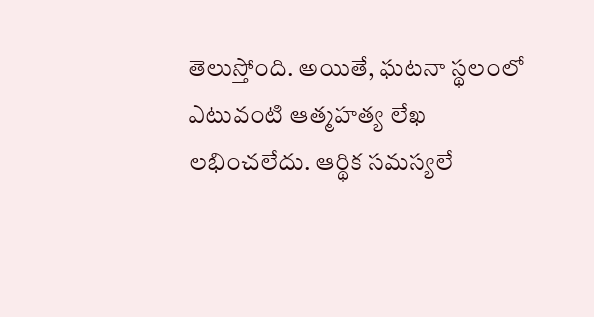తెలుస్తోంది. అయితే, ఘటనా స్థలంలో ఎటువంటి ఆత్మహత్య లేఖ లభించలేదు. ఆర్థిక సమస్యలే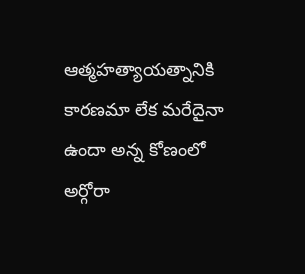ఆత్మహత్యాయత్నానికి కారణమా లేక మరేదైనా ఉందా అన్న కోణంలో అర్గోరా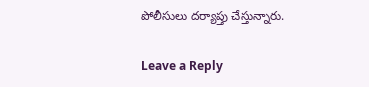పోలీసులు దర్యాప్తు చేస్తున్నారు.

Leave a Reply